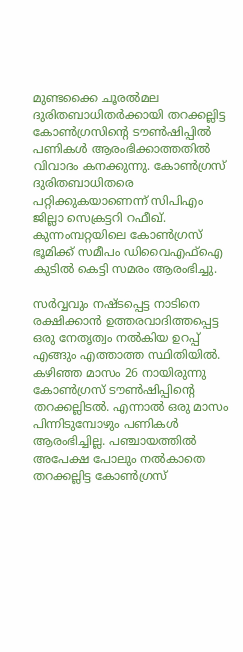മുണ്ടക്കൈ ചൂരൽമല ദുരിതബാധിതർക്കായി തറക്കല്ലിട്ട കോൺഗ്രസിന്‍റെ ടൗൺഷിപ്പിൽ പണികൾ ആരംഭിക്കാത്തതിൽ വിവാദം കനക്കുന്നു. കോൺഗ്രസ് ദുരിതബാധിതരെ പറ്റിക്കുകയാണെന്ന് സിപിഎം ജില്ലാ സെക്രട്ടറി റഫീഖ്. കുന്നംമ്പറ്റയിലെ കോൺഗ്രസ് ഭൂമിക്ക് സമീപം ഡിവൈഎഫ്ഐ കുടിൽ കെട്ടി സമരം ആരംഭിച്ചു.

സർവ്വവും നഷ്ടപ്പെട്ട നാടിനെ രക്ഷിക്കാൻ ഉത്തരവാദിത്തപ്പെട്ട ഒരു നേതൃത്വം നൽകിയ ഉറപ്പ് എങ്ങും എത്താത്ത സ്ഥിതിയിൽ. കഴിഞ്ഞ മാസം 26 നായിരുന്നു കോൺഗ്രസ് ടൗൺഷിപ്പിന്‍റെ തറക്കല്ലിടൽ. എന്നാൽ ഒരു മാസം പിന്നിടുമ്പോഴും പണികൾ ആരംഭിച്ചില്ല. പഞ്ചായത്തിൽ അപേക്ഷ പോലും നൽകാതെ തറക്കല്ലിട്ട കോൺഗ്രസ്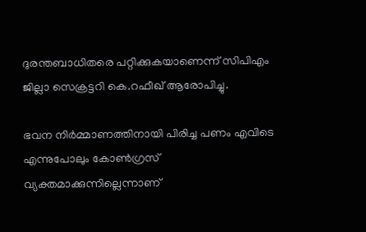ദുരന്തബാധിതരെ പറ്റിക്കുകയാണെന്ന് സിപിഎം ജില്ലാ സെക്രട്ടറി കെ.റഫീഖ് ആരോപിച്ചു.

ഭവന നിർമ്മാണത്തിനായി പിരിച്ച പണം എവിടെ എന്നുപോലും കോൺഗ്രസ് വ്യക്തമാക്കുന്നില്ലെന്നാണ്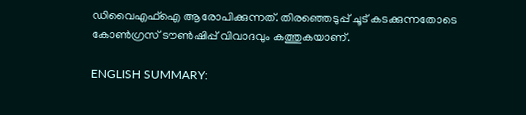ഡിവൈഎഫ്ഐ ആരോപിക്കുന്നത്. തിരഞ്ഞെടുപ്പ് ചൂട് കടക്കുന്നതോടെ കോൺഗ്രസ് ടൗൺഷിപ്പ് വിവാദവും കത്തുകയാണ്.

ENGLISH SUMMARY: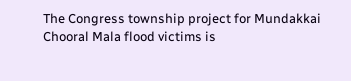The Congress township project for Mundakkai Chooral Mala flood victims is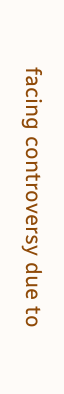facing controversy due to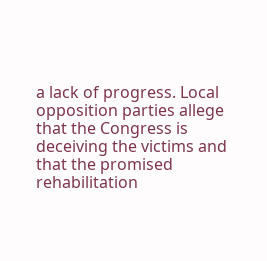a lack of progress. Local opposition parties allege that the Congress is deceiving the victims and that the promised rehabilitation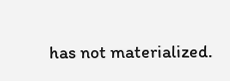has not materialized.